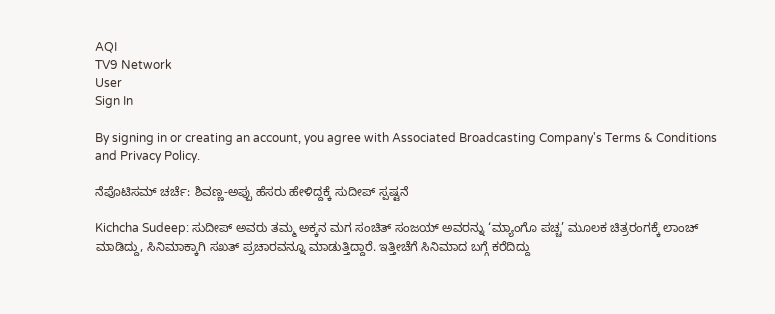AQI
TV9 Network
User
Sign In

By signing in or creating an account, you agree with Associated Broadcasting Company's Terms & Conditions and Privacy Policy.

ನೆಪೊಟಿಸಮ್ ಚರ್ಚೆ: ಶಿವಣ್ಣ-ಅಪ್ಪು ಹೆಸರು ಹೇಳಿದ್ದಕ್ಕೆ ಸುದೀಪ್ ಸ್ಪಷ್ಟನೆ

Kichcha Sudeep: ಸುದೀಪ್ ಅವರು ತಮ್ಮ ಅಕ್ಕನ ಮಗ ಸಂಚಿತ್ ಸಂಜಯ್ ಅವರನ್ನು ‘ಮ್ಯಾಂಗೊ ಪಚ್ಚ’ ಮೂಲಕ ಚಿತ್ರರಂಗಕ್ಕೆ ಲಾಂಚ್ ಮಾಡಿದ್ದು, ಸಿನಿಮಾಕ್ಕಾಗಿ ಸಖತ್ ಪ್ರಚಾರವನ್ನೂ ಮಾಡುತ್ತಿದ್ದಾರೆ. ಇತ್ತೀಚೆಗೆ ಸಿನಿಮಾದ ಬಗ್ಗೆ ಕರೆದಿದ್ದು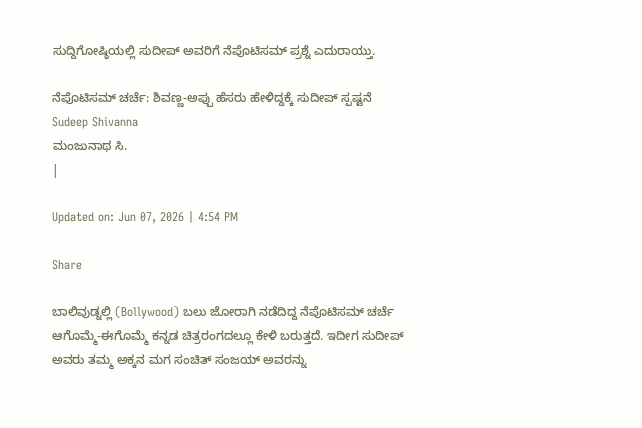ಸುದ್ದಿಗೋಷ್ಠಿಯಲ್ಲಿ ಸುದೀಪ್ ಅವರಿಗೆ ನೆಪೊಟಿಸಮ್ ಪ್ರಶ್ನೆ ಎದುರಾಯ್ತು.

ನೆಪೊಟಿಸಮ್ ಚರ್ಚೆ: ಶಿವಣ್ಣ-ಅಪ್ಪು ಹೆಸರು ಹೇಳಿದ್ದಕ್ಕೆ ಸುದೀಪ್ ಸ್ಪಷ್ಟನೆ
Sudeep Shivanna
ಮಂಜುನಾಥ ಸಿ.
|

Updated on: Jun 07, 2026 | 4:54 PM

Share

ಬಾಲಿವುಡ್ನಲ್ಲಿ (Bollywood) ಬಲು ಜೋರಾಗಿ ನಡೆದಿದ್ದ ನೆಪೊಟಿಸಮ್ ಚರ್ಚೆ ಆಗೊಮ್ಮೆ-ಈಗೊಮ್ಮೆ ಕನ್ನಡ ಚಿತ್ರರಂಗದಲ್ಲೂ ಕೇಳಿ ಬರುತ್ತದೆ. ಇದೀಗ ಸುದೀಪ್ ಅವರು ತಮ್ಮ ಅಕ್ಕನ ಮಗ ಸಂಚಿತ್ ಸಂಜಯ್ ಅವರನ್ನು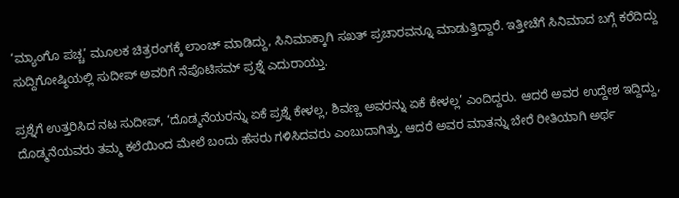‘ಮ್ಯಾಂಗೊ ಪಚ್ಚ’ ಮೂಲಕ ಚಿತ್ರರಂಗಕ್ಕೆ ಲಾಂಚ್ ಮಾಡಿದ್ದು, ಸಿನಿಮಾಕ್ಕಾಗಿ ಸಖತ್ ಪ್ರಚಾರವನ್ನೂ ಮಾಡುತ್ತಿದ್ದಾರೆ. ಇತ್ತೀಚೆಗೆ ಸಿನಿಮಾದ ಬಗ್ಗೆ ಕರೆದಿದ್ದು ಸುದ್ದಿಗೋಷ್ಠಿಯಲ್ಲಿ ಸುದೀಪ್ ಅವರಿಗೆ ನೆಪೊಟಿಸಮ್ ಪ್ರಶ್ನೆ ಎದುರಾಯ್ತು.

ಪ್ರಶ್ನೆಗೆ ಉತ್ತರಿಸಿದ ನಟ ಸುದೀಪ್, ‘ದೊಡ್ಮನೆಯರನ್ನು ಏಕೆ ಪ್ರಶ್ನೆ ಕೇಳಲ್ಲ, ಶಿವಣ್ಣ ಅವರನ್ನು ಏಕೆ ಕೇಳಲ್ಲ’ ಎಂದಿದ್ದರು. ಆದರೆ ಅವರ ಉದ್ದೇಶ ಇದ್ದಿದ್ದು, ದೊಡ್ಮನೆಯವರು ತಮ್ಮ ಕಲೆಯಿಂದ ಮೇಲೆ ಬಂದು ಹೆಸರು ಗಳಿಸಿದವರು ಎಂಬುದಾಗಿತ್ತು. ಆದರೆ ಅವರ ಮಾತನ್ನು ಬೇರೆ ರೀತಿಯಾಗಿ ಅರ್ಥ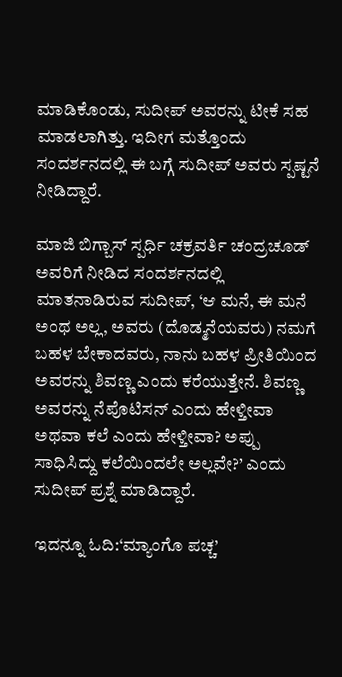ಮಾಡಿಕೊಂಡು, ಸುದೀಪ್ ಅವರನ್ನು ಟೀಕೆ ಸಹ ಮಾಡಲಾಗಿತ್ತು. ಇದೀಗ ಮತ್ತೊಂದು ಸಂದರ್ಶನದಲ್ಲಿ ಈ ಬಗ್ಗೆ ಸುದೀಪ್ ಅವರು ಸ್ಪಷ್ಟನೆ ನೀಡಿದ್ದಾರೆ.

ಮಾಜಿ ಬಿಗ್ಬಾಸ್ ಸ್ಪರ್ಧಿ ಚಕ್ರವರ್ತಿ ಚಂದ್ರಚೂಡ್ ಅವರಿಗೆ ನೀಡಿದ ಸಂದರ್ಶನದಲ್ಲಿ ಮಾತನಾಡಿರುವ ಸುದೀಪ್, ‘ಆ ಮನೆ, ಈ ಮನೆ ಅಂಥ ಅಲ್ಲ, ಅವರು (ದೊಡ್ಮನೆಯವರು) ನಮಗೆ ಬಹಳ ಬೇಕಾದವರು, ನಾನು ಬಹಳ ಪ್ರೀತಿಯಿಂದ ಅವರನ್ನು ಶಿವಣ್ಣ ಎಂದು ಕರೆಯುತ್ತೇನೆ. ಶಿವಣ್ಣ ಅವರನ್ನು ನೆಪೊಟಿಸನ್ ಎಂದು ಹೇಳ್ತೀವಾ ಅಥವಾ ಕಲೆ ಎಂದು ಹೇಳ್ತೀವಾ? ಅಪ್ಪು ಸಾಧಿಸಿದ್ದು ಕಲೆಯಿಂದಲೇ ಅಲ್ಲವೇ?’ ಎಂದು ಸುದೀಪ್ ಪ್ರಶ್ನೆ ಮಾಡಿದ್ದಾರೆ.

ಇದನ್ನೂ ಓದಿ:‘ಮ್ಯಾಂಗೊ ಪಚ್ಚ’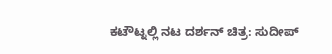ಕಟೌಟ್ನಲ್ಲಿ ನಟ ದರ್ಶನ್ ಚಿತ್ರ: ಸುದೀಪ್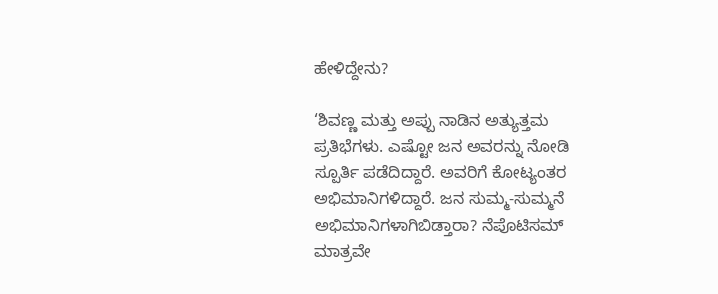ಹೇಳಿದ್ದೇನು?

‘ಶಿವಣ್ಣ ಮತ್ತು ಅಪ್ಪು ನಾಡಿನ ಅತ್ಯುತ್ತಮ ಪ್ರತಿಭೆಗಳು. ಎಷ್ಟೋ ಜನ ಅವರನ್ನು ನೋಡಿ ಸ್ಪೂರ್ತಿ ಪಡೆದಿದ್ದಾರೆ. ಅವರಿಗೆ ಕೋಟ್ಯಂತರ ಅಭಿಮಾನಿಗಳಿದ್ದಾರೆ. ಜನ ಸುಮ್ಮ-ಸುಮ್ಮನೆ ಅಭಿಮಾನಿಗಳಾಗಿಬಿಡ್ತಾರಾ? ನೆಪೊಟಿಸಮ್ ಮಾತ್ರವೇ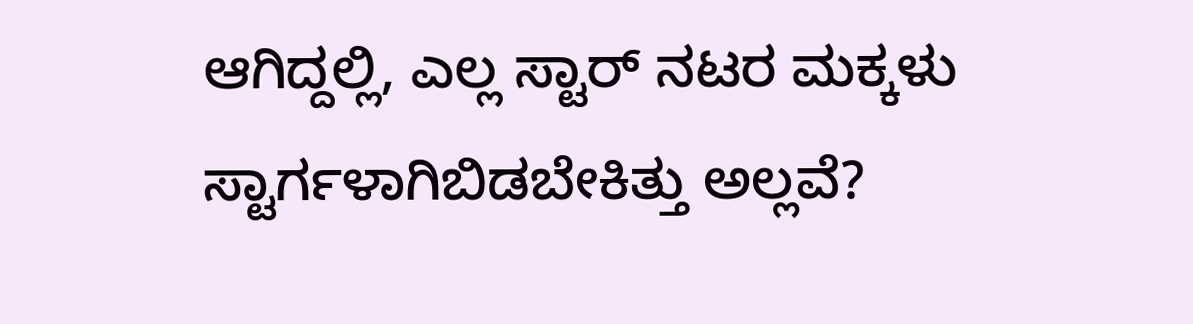ಆಗಿದ್ದಲ್ಲಿ, ಎಲ್ಲ ಸ್ಟಾರ್ ನಟರ ಮಕ್ಕಳು ಸ್ಟಾರ್ಗಳಾಗಿಬಿಡಬೇಕಿತ್ತು ಅಲ್ಲವೆ?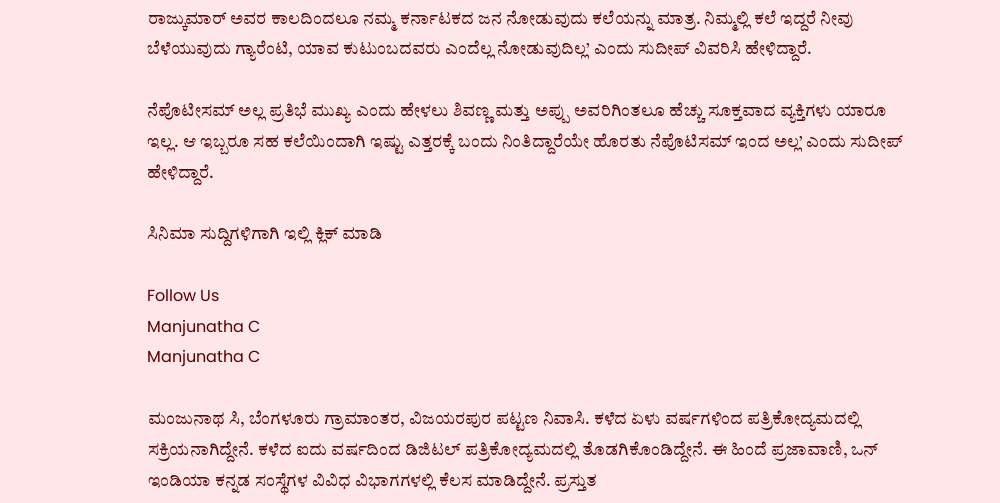ರಾಜ್ಕುಮಾರ್ ಅವರ ಕಾಲದಿಂದಲೂ ನಮ್ಮ ಕರ್ನಾಟಕದ ಜನ ನೋಡುವುದು ಕಲೆಯನ್ನು ಮಾತ್ರ. ನಿಮ್ಮಲ್ಲಿ ಕಲೆ ಇದ್ದರೆ ನೀವು ಬೆಳೆಯುವುದು ಗ್ಯಾರೆಂಟಿ, ಯಾವ ಕುಟುಂಬದವರು ಎಂದೆಲ್ಲ ನೋಡುವುದಿಲ್ಲ’ ಎಂದು ಸುದೀಪ್ ವಿವರಿಸಿ ಹೇಳಿದ್ದಾರೆ.

ನೆಪೊಟೀಸಮ್ ಅಲ್ಲ ಪ್ರತಿಭೆ ಮುಖ್ಯ ಎಂದು ಹೇಳಲು ಶಿವಣ್ಣ ಮತ್ತು ಅಪ್ಪು ಅವರಿಗಿಂತಲೂ ಹೆಚ್ಚು ಸೂಕ್ತವಾದ ವ್ಯಕ್ತಿಗಳು ಯಾರೂ ಇಲ್ಲ. ಆ ಇಬ್ಬರೂ ಸಹ ಕಲೆಯಿಂದಾಗಿ ಇಷ್ಟು ಎತ್ತರಕ್ಕೆ ಬಂದು ನಿಂತಿದ್ದಾರೆಯೇ ಹೊರತು ನೆಪೊಟಿಸಮ್ ಇಂದ ಅಲ್ಲ’ ಎಂದು ಸುದೀಪ್ ಹೇಳಿದ್ದಾರೆ.

ಸಿನಿಮಾ ಸುದ್ದಿಗಳಿಗಾಗಿ ಇಲ್ಲಿ ಕ್ಲಿಕ್ ಮಾಡಿ

Follow Us
Manjunatha C
Manjunatha C

ಮಂಜುನಾಥ ಸಿ, ಬೆಂಗಳೂರು ಗ್ರಾಮಾಂತರ, ವಿಜಯರಪುರ ಪಟ್ಟಣ ನಿವಾಸಿ. ಕಳೆದ ಏಳು ವರ್ಷಗಳಿಂದ ಪತ್ರಿಕೋದ್ಯಮದಲ್ಲಿ ಸಕ್ರಿಯನಾಗಿದ್ದೇನೆ. ಕಳೆದ ಐದು ವರ್ಷದಿಂದ ಡಿಜಿಟಲ್ ಪತ್ರಿಕೋದ್ಯಮದಲ್ಲಿ ತೊಡಗಿಕೊಂಡಿದ್ದೇನೆ. ಈ ಹಿಂದೆ ಪ್ರಜಾವಾಣಿ, ಒನ್ ಇಂಡಿಯಾ ಕನ್ನಡ ಸಂಸ್ಥೆಗಳ ವಿವಿಧ ವಿಭಾಗಗಳಲ್ಲಿ ಕೆಲಸ ಮಾಡಿದ್ದೇನೆ. ಪ್ರಸ್ತುತ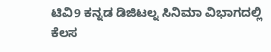ಟಿವಿ9 ಕನ್ನಡ ಡಿಜಿಟಲ್ನ ಸಿನಿಮಾ ವಿಭಾಗದಲ್ಲಿ ಕೆಲಸ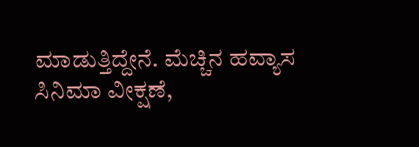ಮಾಡುತ್ತಿದ್ದೇನೆ. ಮೆಚ್ಚಿನ ಹವ್ಯಾಸ ಸಿನಿಮಾ ವೀಕ್ಷಣೆ,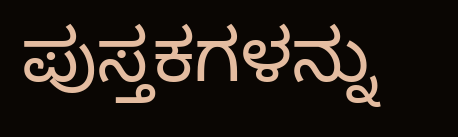ಪುಸ್ತಕಗಳನ್ನು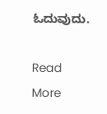ಓದುವುದು.

Read More